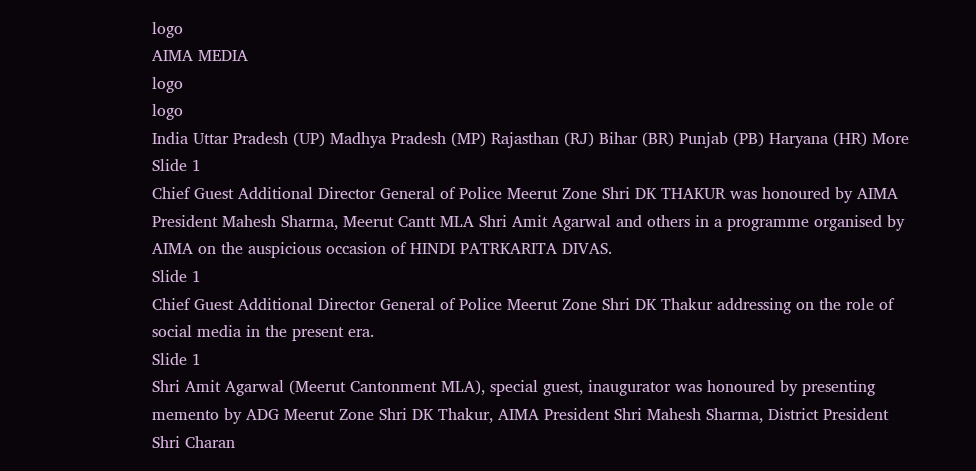logo
AIMA MEDIA
logo
logo
India Uttar Pradesh (UP) Madhya Pradesh (MP) Rajasthan (RJ) Bihar (BR) Punjab (PB) Haryana (HR) More
Slide 1
Chief Guest Additional Director General of Police Meerut Zone Shri DK THAKUR was honoured by AIMA President Mahesh Sharma, Meerut Cantt MLA Shri Amit Agarwal and others in a programme organised by AIMA on the auspicious occasion of HINDI PATRKARITA DIVAS.
Slide 1
Chief Guest Additional Director General of Police Meerut Zone Shri DK Thakur addressing on the role of social media in the present era.
Slide 1
Shri Amit Agarwal (Meerut Cantonment MLA), special guest, inaugurator was honoured by presenting memento by ADG Meerut Zone Shri DK Thakur, AIMA President Shri Mahesh Sharma, District President Shri Charan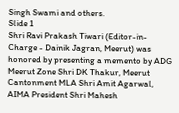Singh Swami and others.
Slide 1
Shri Ravi Prakash Tiwari (Editor-in-Charge - Dainik Jagran, Meerut) was honored by presenting a memento by ADG Meerut Zone Shri DK Thakur, Meerut Cantonment MLA Shri Amit Agarwal, AIMA President Shri Mahesh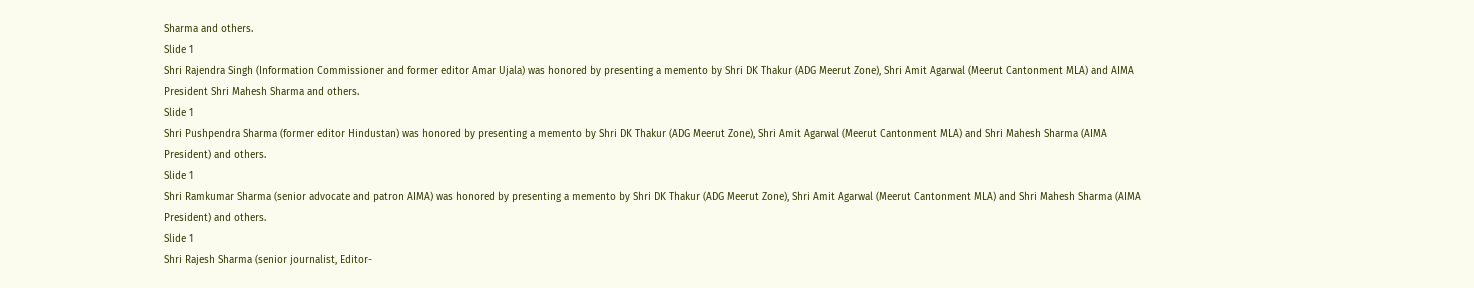Sharma and others.
Slide 1
Shri Rajendra Singh (Information Commissioner and former editor Amar Ujala) was honored by presenting a memento by Shri DK Thakur (ADG Meerut Zone), Shri Amit Agarwal (Meerut Cantonment MLA) and AIMA President Shri Mahesh Sharma and others.
Slide 1
Shri Pushpendra Sharma (former editor Hindustan) was honored by presenting a memento by Shri DK Thakur (ADG Meerut Zone), Shri Amit Agarwal (Meerut Cantonment MLA) and Shri Mahesh Sharma (AIMA President) and others.
Slide 1
Shri Ramkumar Sharma (senior advocate and patron AIMA) was honored by presenting a memento by Shri DK Thakur (ADG Meerut Zone), Shri Amit Agarwal (Meerut Cantonment MLA) and Shri Mahesh Sharma (AIMA President) and others.
Slide 1
Shri Rajesh Sharma (senior journalist, Editor-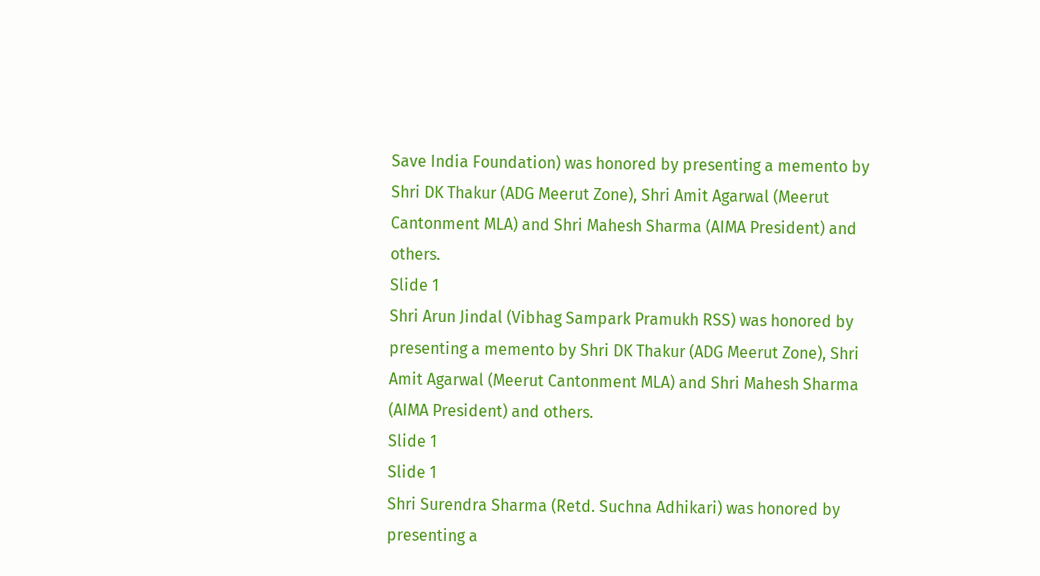Save India Foundation) was honored by presenting a memento by Shri DK Thakur (ADG Meerut Zone), Shri Amit Agarwal (Meerut Cantonment MLA) and Shri Mahesh Sharma (AIMA President) and others.
Slide 1
Shri Arun Jindal (Vibhag Sampark Pramukh RSS) was honored by presenting a memento by Shri DK Thakur (ADG Meerut Zone), Shri Amit Agarwal (Meerut Cantonment MLA) and Shri Mahesh Sharma (AIMA President) and others.
Slide 1
Slide 1
Shri Surendra Sharma (Retd. Suchna Adhikari) was honored by presenting a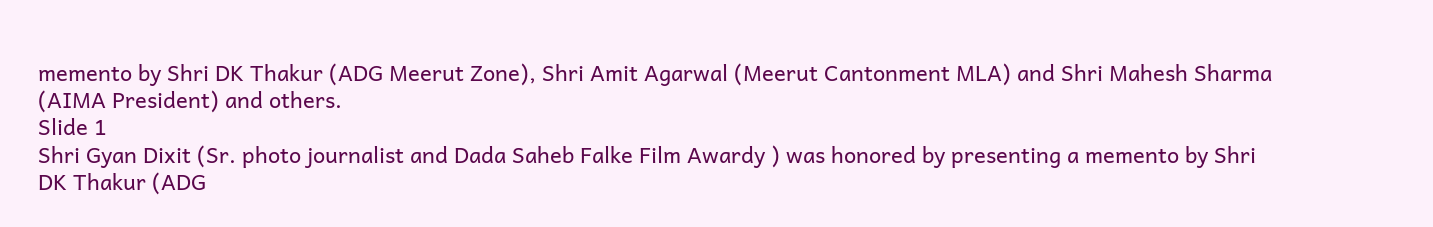memento by Shri DK Thakur (ADG Meerut Zone), Shri Amit Agarwal (Meerut Cantonment MLA) and Shri Mahesh Sharma (AIMA President) and others.
Slide 1
Shri Gyan Dixit (Sr. photo journalist and Dada Saheb Falke Film Awardy ) was honored by presenting a memento by Shri DK Thakur (ADG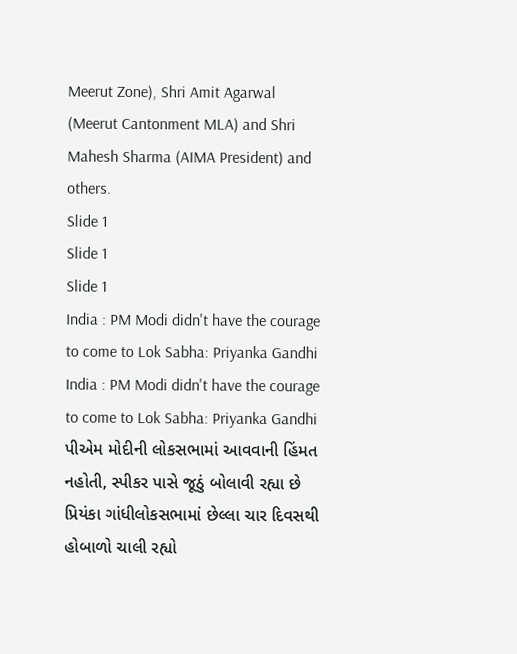Meerut Zone), Shri Amit Agarwal (Meerut Cantonment MLA) and Shri Mahesh Sharma (AIMA President) and others.
Slide 1
Slide 1
Slide 1
India : PM Modi didn't have the courage to come to Lok Sabha: Priyanka Gandhi India : PM Modi didn't have the courage to come to Lok Sabha: Priyanka Gandhi
પીએમ મોદીની લોકસભામાં આવવાની હિંમત નહોતી, સ્પીકર પાસે જૂઠું બોલાવી રહ્યા છે પ્રિયંકા ગાંધીલોકસભામાં છેલ્લા ચાર દિવસથી હોબાળો ચાલી રહ્યો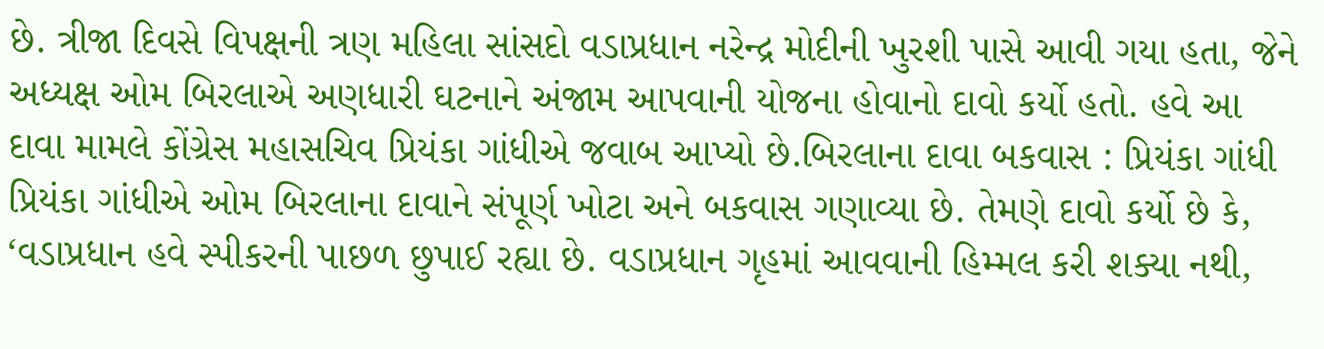છે. ત્રીજા દિવસે વિપક્ષની ત્રણ મહિલા સાંસદો વડાપ્રધાન નરેન્દ્ર મોદીની ખુરશી પાસે આવી ગયા હતા, જેને અધ્યક્ષ ઓમ બિરલાએ અણધારી ઘટનાને અંજામ આપવાની યોજના હોવાનો દાવો કર્યો હતો. હવે આ દાવા મામલે કોંગ્રેસ મહાસચિવ પ્રિયંકા ગાંધીએ જવાબ આપ્યો છે.બિરલાના દાવા બકવાસ : પ્રિયંકા ગાંધી
પ્રિયંકા ગાંધીએ ઓમ બિરલાના દાવાને સંપૂર્ણ ખોટા અને બકવાસ ગણાવ્યા છે. તેમણે દાવો કર્યો છે કે, ‘વડાપ્રધાન હવે સ્પીકરની પાછળ છુપાઈ રહ્યા છે. વડાપ્રધાન ગૃહમાં આવવાની હિમ્મલ કરી શક્યા નથી,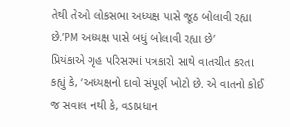તેથી તેઓ લોકસભા અધ્યક્ષ પાસે જૂઠ બોલાવી રહ્યા છે.’PM અધ્યક્ષ પાસે બધું બોલાવી રહ્યા છે’
પ્રિયંકાએ ગૃહ પરિસરમાં પત્રકારો સાથે વાતચીત કરતા કહ્યું કે, ‘અધ્યક્ષનો દાવો સંપૂર્ણ ખોટો છે. એ વાતનો કોઈ જ સવાલ નથી કે, વડાપ્રધાન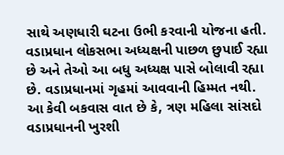સાથે અણધારી ઘટના ઉભી કરવાની યોજના હતી. વડાપ્રધાન લોકસભા અધ્યક્ષની પાછળ છુપાઈ રહ્યા છે અને તેઓ આ બધુ અધ્યક્ષ પાસે બોલાવી રહ્યા છે. વડાપ્રધાનમાં ગૃહમાં આવવાની હિમ્મત નથી. આ કેવી બકવાસ વાત છે કે, ત્રણ મહિલા સાંસદો વડાપ્રધાનની ખુરશી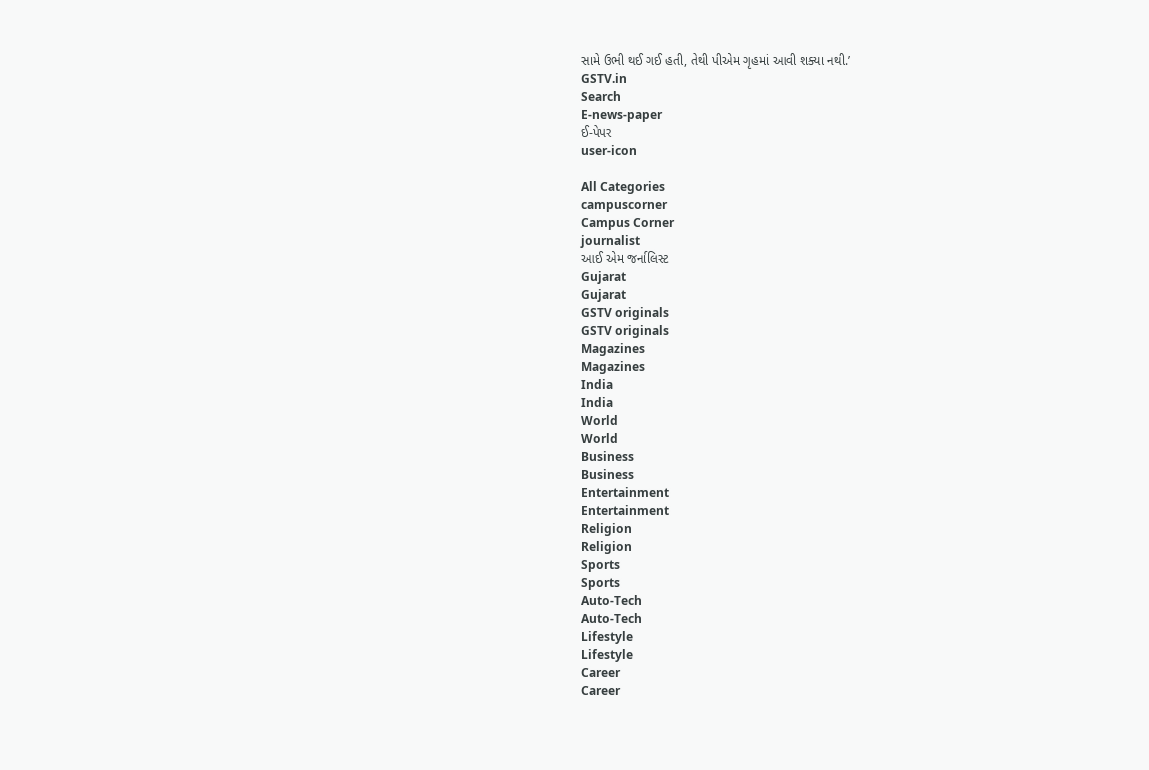સામે ઉભી થઈ ગઈ હતી, તેથી પીએમ ગૃહમાં આવી શક્યા નથી.’
GSTV.in
Search
E-news-paper
ઈ-પેપર
user-icon

All Categories
campuscorner
Campus Corner
journalist
આઈ એમ જર્નાલિસ્ટ
Gujarat
Gujarat
GSTV originals
GSTV originals
Magazines
Magazines
India
India
World
World
Business
Business
Entertainment
Entertainment
Religion
Religion
Sports
Sports
Auto-Tech
Auto-Tech
Lifestyle
Lifestyle
Career
Career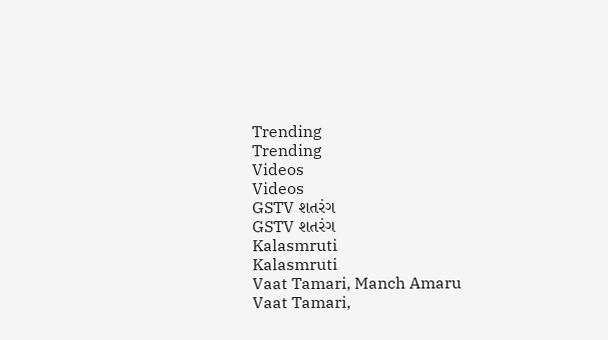Trending
Trending
Videos
Videos
GSTV શતરંગ
GSTV શતરંગ
Kalasmruti
Kalasmruti
Vaat Tamari, Manch Amaru
Vaat Tamari,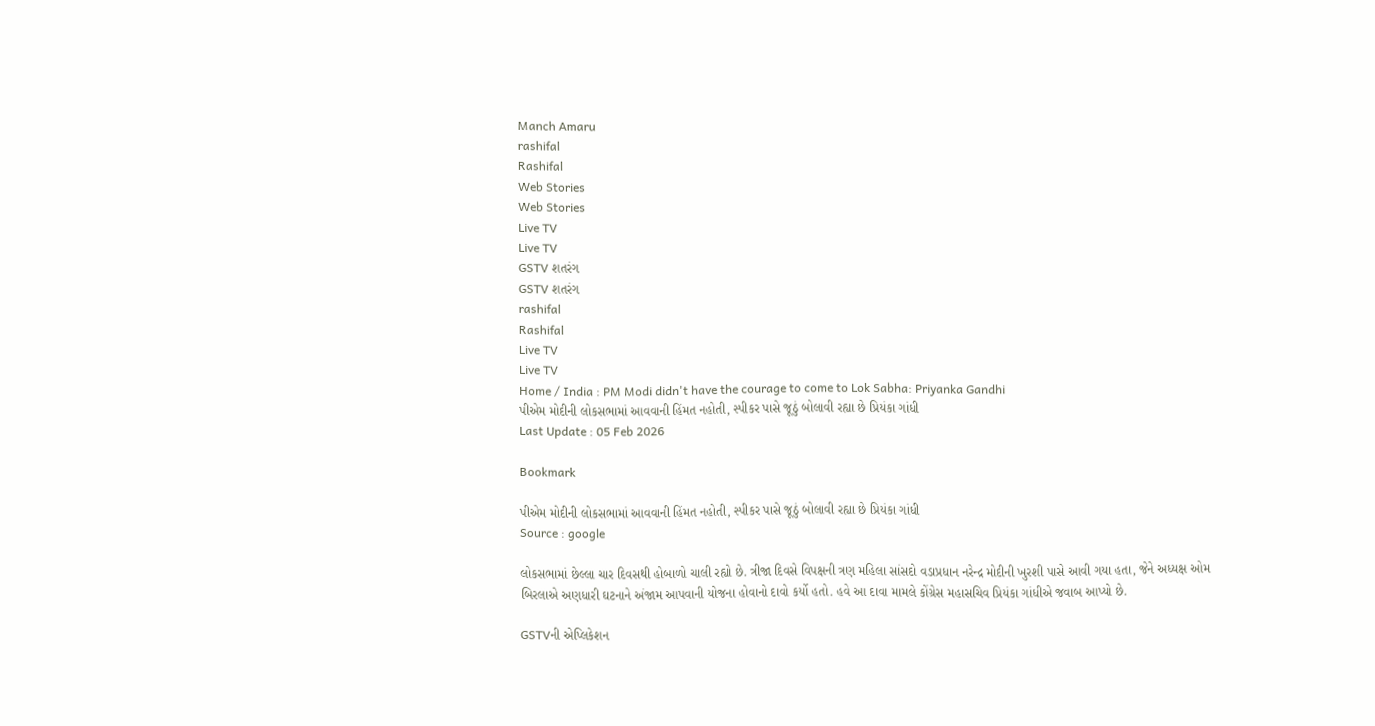Manch Amaru
rashifal
Rashifal
Web Stories
Web Stories
Live TV
Live TV
GSTV શતરંગ
GSTV શતરંગ
rashifal
Rashifal
Live TV
Live TV
Home / India : PM Modi didn't have the courage to come to Lok Sabha: Priyanka Gandhi
પીએમ મોદીની લોકસભામાં આવવાની હિંમત નહોતી, સ્પીકર પાસે જૂઠું બોલાવી રહ્યા છે પ્રિયંકા ગાંધી
Last Update : 05 Feb 2026

Bookmark

પીએમ મોદીની લોકસભામાં આવવાની હિંમત નહોતી, સ્પીકર પાસે જૂઠું બોલાવી રહ્યા છે પ્રિયંકા ગાંધી
Source : google

લોકસભામાં છેલ્લા ચાર દિવસથી હોબાળો ચાલી રહ્યો છે. ત્રીજા દિવસે વિપક્ષની ત્રણ મહિલા સાંસદો વડાપ્રધાન નરેન્દ્ર મોદીની ખુરશી પાસે આવી ગયા હતા, જેને અધ્યક્ષ ઓમ બિરલાએ અણધારી ઘટનાને અંજામ આપવાની યોજના હોવાનો દાવો કર્યો હતો. હવે આ દાવા મામલે કોંગ્રેસ મહાસચિવ પ્રિયંકા ગાંધીએ જવાબ આપ્યો છે.

GSTVની એપ્લિકેશન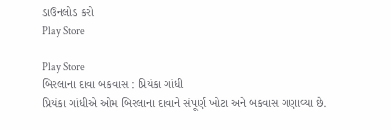ડાઉનલોડ કરો
Play Store

Play Store
બિરલાના દાવા બકવાસ : પ્રિયંકા ગાંધી
પ્રિયંકા ગાંધીએ ઓમ બિરલાના દાવાને સંપૂર્ણ ખોટા અને બકવાસ ગણાવ્યા છે.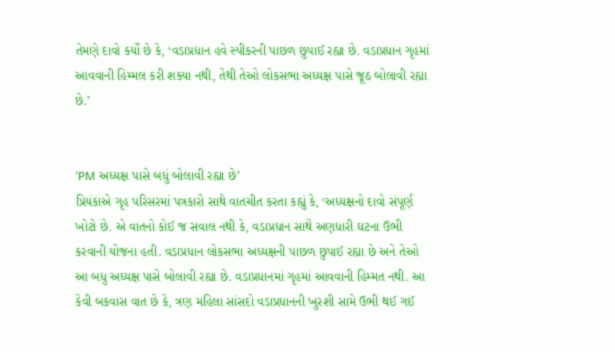તેમણે દાવો કર્યો છે કે, ‘વડાપ્રધાન હવે સ્પીકરની પાછળ છુપાઈ રહ્યા છે. વડાપ્રધાન ગૃહમાં આવવાની હિમ્મલ કરી શક્યા નથી, તેથી તેઓ લોકસભા અધ્યક્ષ પાસે જૂઠ બોલાવી રહ્યા છે.’


‘PM અધ્યક્ષ પાસે બધું બોલાવી રહ્યા છે’
પ્રિયંકાએ ગૃહ પરિસરમાં પત્રકારો સાથે વાતચીત કરતા કહ્યું કે, ‘અધ્યક્ષનો દાવો સંપૂર્ણ ખોટો છે. એ વાતનો કોઈ જ સવાલ નથી કે, વડાપ્રધાન સાથે અણધારી ઘટના ઉભી કરવાની યોજના હતી. વડાપ્રધાન લોકસભા અધ્યક્ષની પાછળ છુપાઈ રહ્યા છે અને તેઓ આ બધુ અધ્યક્ષ પાસે બોલાવી રહ્યા છે. વડાપ્રધાનમાં ગૃહમાં આવવાની હિમ્મત નથી. આ કેવી બકવાસ વાત છે કે, ત્રણ મહિલા સાંસદો વડાપ્રધાનની ખુરશી સામે ઉભી થઈ ગઈ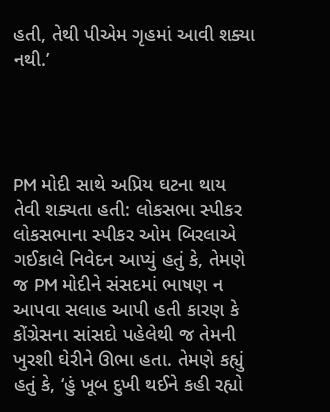હતી, તેથી પીએમ ગૃહમાં આવી શક્યા નથી.’




PM મોદી સાથે અપ્રિય ઘટના થાય તેવી શક્યતા હતી: લોકસભા સ્પીકર
લોકસભાના સ્પીકર ઓમ બિરલાએ ગઈકાલે નિવેદન આપ્યું હતું કે, તેમણે જ PM મોદીને સંસદમાં ભાષણ ન આપવા સલાહ આપી હતી કારણ કે કોંગ્રેસના સાંસદો પહેલેથી જ તેમની ખુરશી ઘેરીને ઊભા હતા. તેમણે કહ્યું હતું કે, ‘હું ખૂબ દુખી થઈને કહી રહ્યો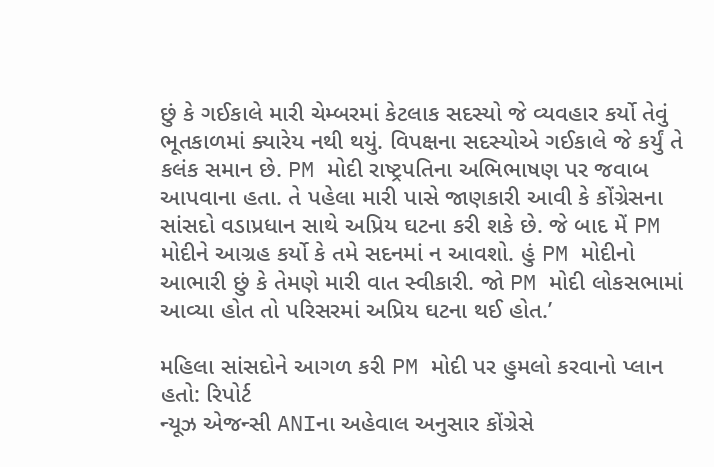છું કે ગઈકાલે મારી ચેમ્બરમાં કેટલાક સદસ્યો જે વ્યવહાર કર્યો તેવું ભૂતકાળમાં ક્યારેય નથી થયું. વિપક્ષના સદસ્યોએ ગઈકાલે જે કર્યું તે કલંક સમાન છે. PM મોદી રાષ્ટ્રપતિના અભિભાષણ પર જવાબ આપવાના હતા. તે પહેલા મારી પાસે જાણકારી આવી કે કોંગ્રેસના સાંસદો વડાપ્રધાન સાથે અપ્રિય ઘટના કરી શકે છે. જે બાદ મેં PM મોદીને આગ્રહ કર્યો કે તમે સદનમાં ન આવશો. હું PM મોદીનો આભારી છું કે તેમણે મારી વાત સ્વીકારી. જો PM મોદી લોકસભામાં આવ્યા હોત તો પરિસરમાં અપ્રિય ઘટના થઈ હોત.’

મહિલા સાંસદોને આગળ કરી PM મોદી પર હુમલો કરવાનો પ્લાન હતો: રિપોર્ટ
ન્યૂઝ એજન્સી ANIના અહેવાલ અનુસાર કોંગ્રેસે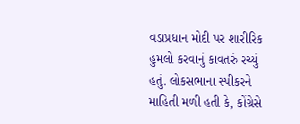વડાપ્રધાન મોદી પર શારીરિક હુમલો કરવાનું કાવતરું રચ્યું હતું. લોકસભાના સ્પીકરને માહિતી મળી હતી કે, કોંગ્રેસે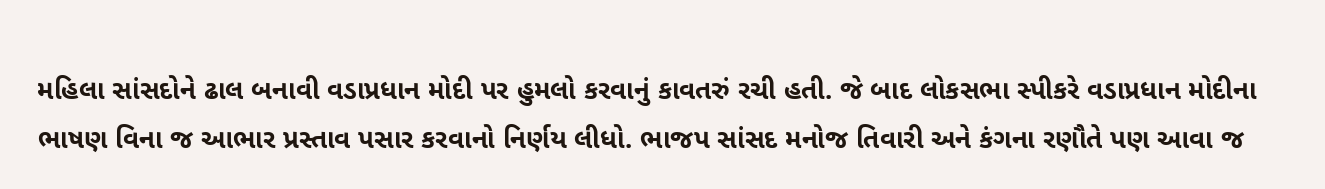મહિલા સાંસદોને ઢાલ બનાવી વડાપ્રધાન મોદી પર હુમલો કરવાનું કાવતરું રચી હતી. જે બાદ લોકસભા સ્પીકરે વડાપ્રધાન મોદીના ભાષણ વિના જ આભાર પ્રસ્તાવ પસાર કરવાનો નિર્ણય લીધો. ભાજપ સાંસદ મનોજ તિવારી અને કંગના રણૌતે પણ આવા જ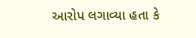આરોપ લગાવ્યા હતા કે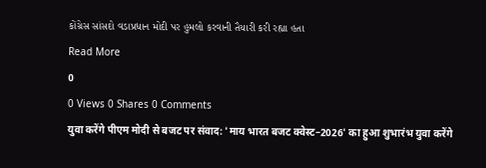કોંગ્રેસ સાંસદો વડાપ્રધાન મોદી પર હુમલો કરવાની તૈયારી કરી રહ્યા હતા
Read More
0
0 Views 0 Shares 0 Comments
युवा करेंगे पीएम मोदी से बजट पर संवाद: 'माय भारत बजट क्वेस्ट–2026' का हुआ शुभारंभ युवा करेंगे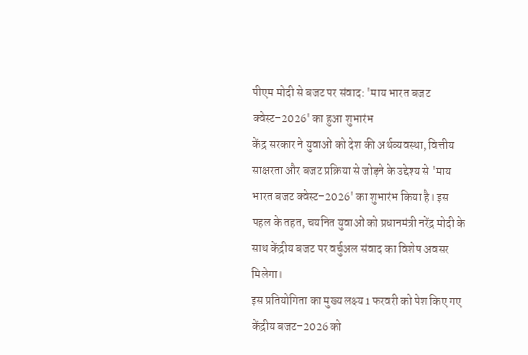पीएम मोदी से बजट पर संवाद: 'माय भारत बजट क्वेस्ट–2026' का हुआ शुभारंभ
केंद्र सरकार ने युवाओं को देश की अर्थव्यवस्था, वित्तीय साक्षरता और बजट प्रक्रिया से जोड़ने के उद्देश्य से 'माय भारत बजट क्वेस्ट–2026' का शुभारंभ किया है। इस पहल के तहत, चयनित युवाओं को प्रधानमंत्री नरेंद्र मोदी के साथ केंद्रीय बजट पर वर्चुअल संवाद का विशेष अवसर मिलेगा।
इस प्रतियोगिता का मुख्य लक्ष्य 1 फरवरी को पेश किए गए केंद्रीय बजट–2026 को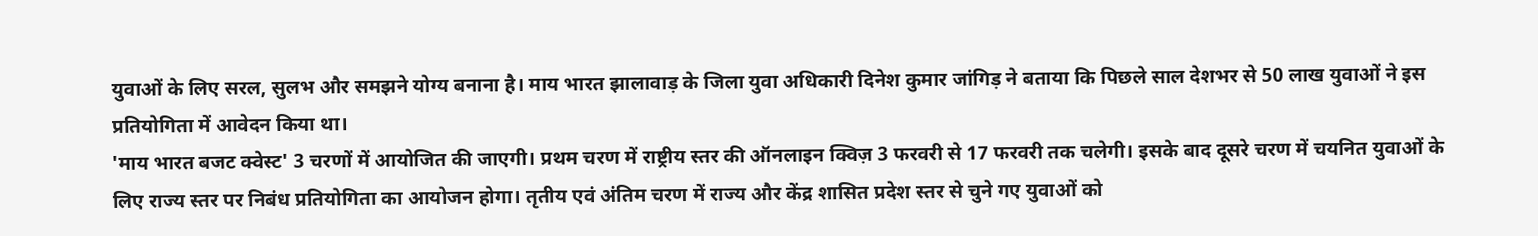युवाओं के लिए सरल, सुलभ और समझने योग्य बनाना है। माय भारत झालावाड़ के जिला युवा अधिकारी दिनेश कुमार जांगिड़ ने बताया कि पिछले साल देशभर से 50 लाख युवाओं ने इस प्रतियोगिता में आवेदन किया था।
'माय भारत बजट क्वेस्ट' 3 चरणों में आयोजित की जाएगी। प्रथम चरण में राष्ट्रीय स्तर की ऑनलाइन क्विज़ 3 फरवरी से 17 फरवरी तक चलेगी। इसके बाद दूसरे चरण में चयनित युवाओं के लिए राज्य स्तर पर निबंध प्रतियोगिता का आयोजन होगा। तृतीय एवं अंतिम चरण में राज्य और केंद्र शासित प्रदेश स्तर से चुने गए युवाओं को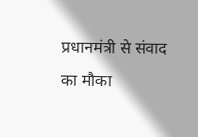प्रधानमंत्री से संवाद का मौका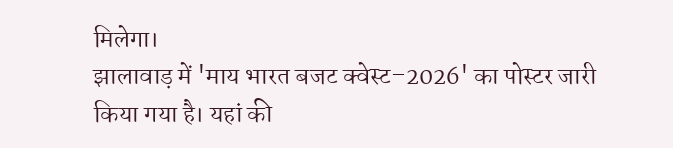मिलेगा।
झालावाड़ में 'माय भारत बजट क्वेस्ट–2026' का पोस्टर जारी किया गया है। यहां की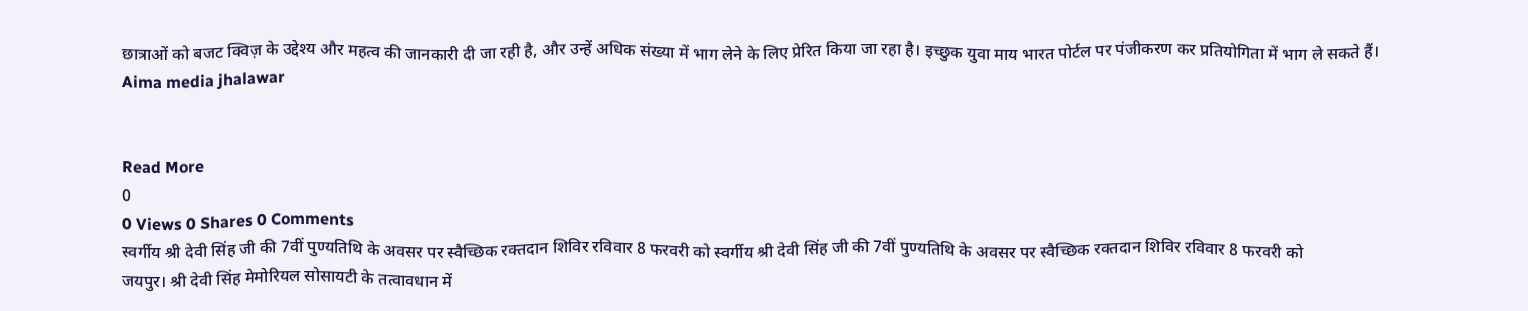छात्राओं को बजट क्विज़ के उद्देश्य और महत्व की जानकारी दी जा रही है, और उन्हें अधिक संख्या में भाग लेने के लिए प्रेरित किया जा रहा है। इच्छुक युवा माय भारत पोर्टल पर पंजीकरण कर प्रतियोगिता में भाग ले सकते हैं।
Aima media jhalawar


Read More
0
0 Views 0 Shares 0 Comments
स्वर्गीय श्री देवी सिंह जी की 7वीं पुण्यतिथि के अवसर पर स्वैच्छिक रक्तदान शिविर रविवार 8 फरवरी को स्वर्गीय श्री देवी सिंह जी की 7वीं पुण्यतिथि के अवसर पर स्वैच्छिक रक्तदान शिविर रविवार 8 फरवरी को
जयपुर। श्री देवी सिंह मेमोरियल सोसायटी के तत्वावधान में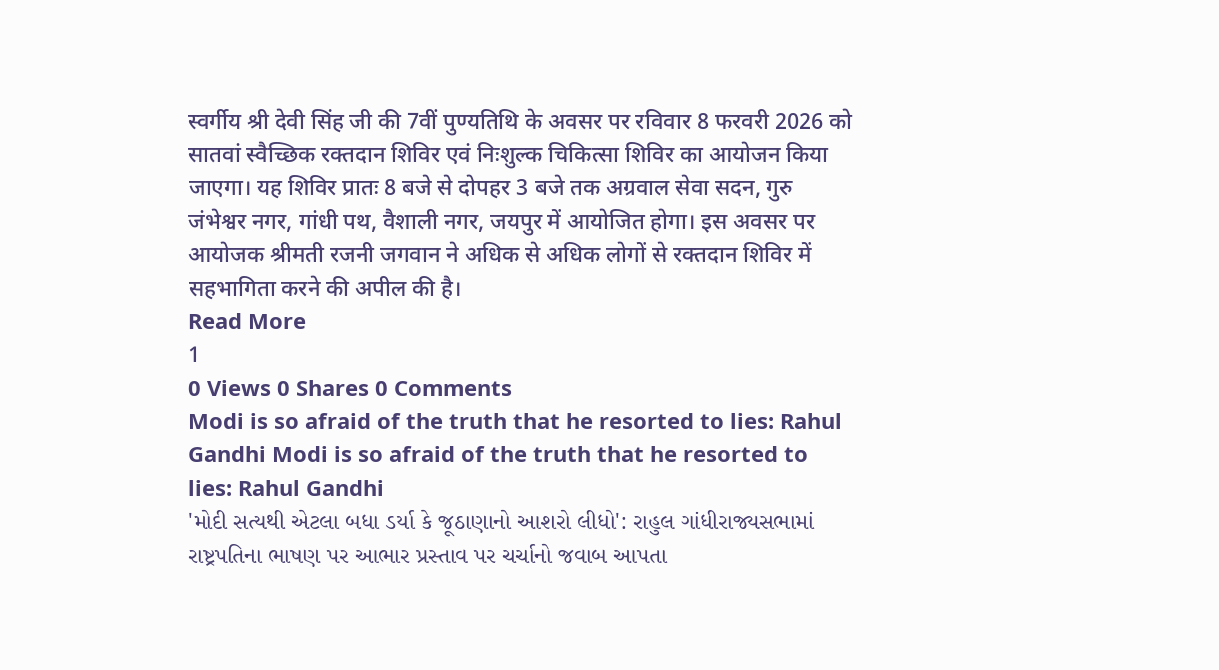स्वर्गीय श्री देवी सिंह जी की 7वीं पुण्यतिथि के अवसर पर रविवार 8 फरवरी 2026 को सातवां स्वैच्छिक रक्तदान शिविर एवं निःशुल्क चिकित्सा शिविर का आयोजन किया जाएगा। यह शिविर प्रातः 8 बजे से दोपहर 3 बजे तक अग्रवाल सेवा सदन, गुरु जंभेश्वर नगर, गांधी पथ, वैशाली नगर, जयपुर में आयोजित होगा। इस अवसर पर आयोजक श्रीमती रजनी जगवान ने अधिक से अधिक लोगों से रक्तदान शिविर में सहभागिता करने की अपील की है।
Read More
1
0 Views 0 Shares 0 Comments
Modi is so afraid of the truth that he resorted to lies: Rahul Gandhi Modi is so afraid of the truth that he resorted to lies: Rahul Gandhi
'મોદી સત્યથી એટલા બધા ડર્યા કે જૂઠાણાનો આશરો લીધો': રાહુલ ગાંધીરાજ્યસભામાં રાષ્ટ્રપતિના ભાષણ પર આભાર પ્રસ્તાવ પર ચર્ચાનો જવાબ આપતા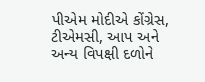પીએમ મોદીએ કોંગ્રેસ, ટીએમસી, આપ અને અન્ય વિપક્ષી દળોને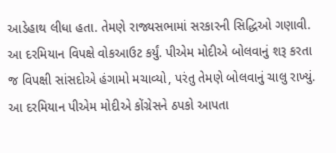આડેહાથ લીધા હતા. તેમણે રાજ્યસભામાં સરકારની સિદ્ધિઓ ગણાવી. આ દરમિયાન વિપક્ષે વોકઆઉટ કર્યું. પીએમ મોદીએ બોલવાનું શરૂ કરતા જ વિપક્ષી સાંસદોએ હંગામો મચાવ્યો, પરંતુ તેમણે બોલવાનું ચાલુ રાખ્યું. આ દરમિયાન પીએમ મોદીએ કોંગ્રેસને ઠપકો આપતા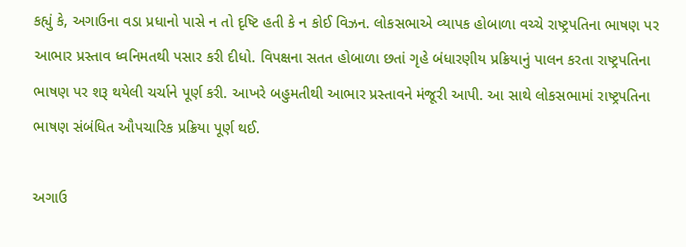કહ્યું કે, અગાઉના વડા પ્રધાનો પાસે ન તો દૃષ્ટિ હતી કે ન કોઈ વિઝન. લોકસભાએ વ્યાપક હોબાળા વચ્ચે રાષ્ટ્રપતિના ભાષણ પર આભાર પ્રસ્તાવ ધ્વનિમતથી પસાર કરી દીધો. વિપક્ષના સતત હોબાળા છતાં ગૃહે બંધારણીય પ્રક્રિયાનું પાલન કરતા રાષ્ટ્રપતિના ભાષણ પર શરૂ થયેલી ચર્ચાને પૂર્ણ કરી. આખરે બહુમતીથી આભાર પ્રસ્તાવને મંજૂરી આપી. આ સાથે લોકસભામાં રાષ્ટ્રપતિના ભાષણ સંબંધિત ઔપચારિક પ્રક્રિયા પૂર્ણ થઈ.

અગાઉ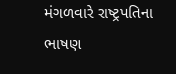મંગળવારે રાષ્ટ્રપતિના ભાષણ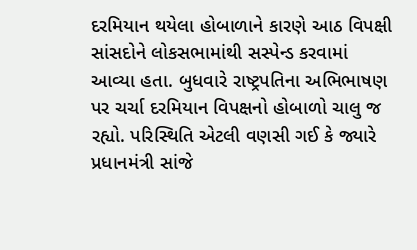દરમિયાન થયેલા હોબાળાને કારણે આઠ વિપક્ષી સાંસદોને લોકસભામાંથી સસ્પેન્ડ કરવામાં આવ્યા હતા. બુધવારે રાષ્ટ્રપતિના અભિભાષણ પર ચર્ચા દરમિયાન વિપક્ષનો હોબાળો ચાલુ જ રહ્યો. પરિસ્થિતિ એટલી વણસી ગઈ કે જ્યારે પ્રધાનમંત્રી સાંજે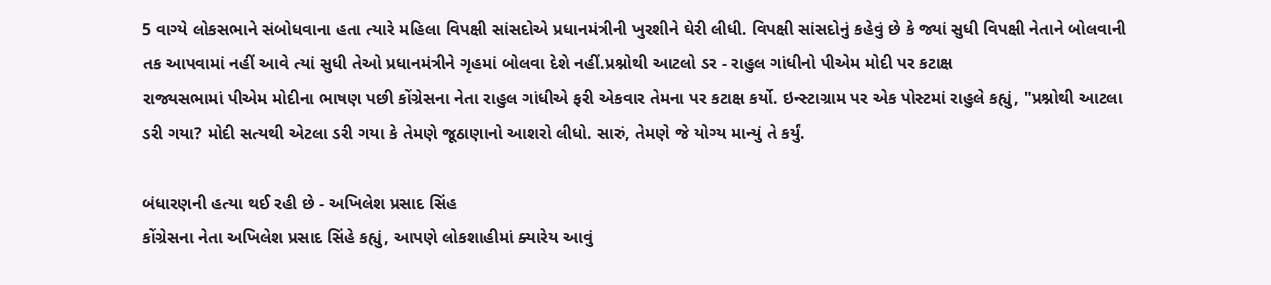5 વાગ્યે લોકસભાને સંબોધવાના હતા ત્યારે મહિલા વિપક્ષી સાંસદોએ પ્રધાનમંત્રીની ખુરશીને ઘેરી લીધી. વિપક્ષી સાંસદોનું કહેવું છે કે જ્યાં સુધી વિપક્ષી નેતાને બોલવાની તક આપવામાં નહીં આવે ત્યાં સુધી તેઓ પ્રધાનમંત્રીને ગૃહમાં બોલવા દેશે નહીં.પ્રશ્નોથી આટલો ડર - રાહુલ ગાંધીનો પીએમ મોદી પર કટાક્ષ
રાજ્યસભામાં પીએમ મોદીના ભાષણ પછી કોંગ્રેસના નેતા રાહુલ ગાંધીએ ફરી એકવાર તેમના પર કટાક્ષ કર્યો. ઇન્સ્ટાગ્રામ પર એક પોસ્ટમાં રાહુલે કહ્યું, "પ્રશ્નોથી આટલા ડરી ગયા? મોદી સત્યથી એટલા ડરી ગયા કે તેમણે જૂઠાણાનો આશરો લીધો. સારું, તેમણે જે યોગ્ય માન્યું તે કર્યું.

બંધારણની હત્યા થઈ રહી છે - અખિલેશ પ્રસાદ સિંહ
કોંગ્રેસના નેતા અખિલેશ પ્રસાદ સિંહે કહ્યું, આપણે લોકશાહીમાં ક્યારેય આવું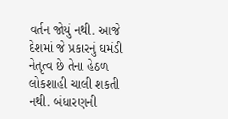વર્તન જોયું નથી. આજે દેશમાં જે પ્રકારનું ઘમંડી નેતૃત્વ છે તેના હેઠળ લોકશાહી ચાલી શકતી નથી. બંધારણની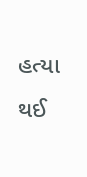હત્યા થઈ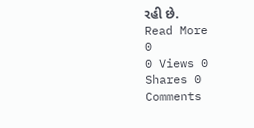રહી છે.
Read More
0
0 Views 0 Shares 0 Comments